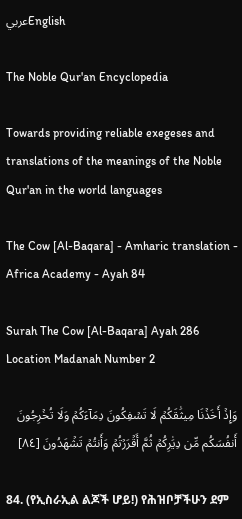عربيEnglish

The Noble Qur'an Encyclopedia

Towards providing reliable exegeses and translations of the meanings of the Noble Qur'an in the world languages

The Cow [Al-Baqara] - Amharic translation - Africa Academy - Ayah 84

Surah The Cow [Al-Baqara] Ayah 286 Location Madanah Number 2

وَإِذۡ أَخَذۡنَا مِيثَٰقَكُمۡ لَا تَسۡفِكُونَ دِمَآءَكُمۡ وَلَا تُخۡرِجُونَ أَنفُسَكُم مِّن دِيَٰرِكُمۡ ثُمَّ أَقۡرَرۡتُمۡ وَأَنتُمۡ تَشۡهَدُونَ [٨٤]

84. (የኢስራኢል ልጆች ሆይ!) የሕዝቦቻችሁን ደም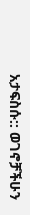አታፍስሱ:: ወገኖቻችሁን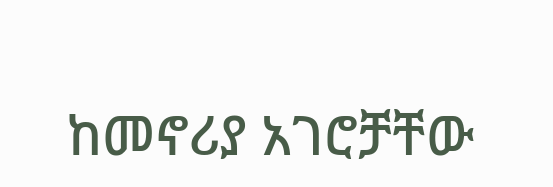ከመኖሪያ አገሮቻቸው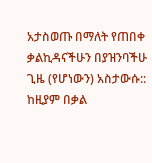አታስወጡ በማለት የጠበቀ ቃልኪዳናችሁን በያዝንባችሁ ጊዜ (የሆነውን) አስታውሱ:: ከዚያም በቃል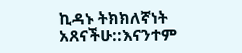ኪዳኑ ትክክለኛነት አጸናችሁ::እናንተም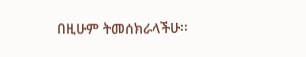በዚሁም ትመሰክራላችሁ፡፡